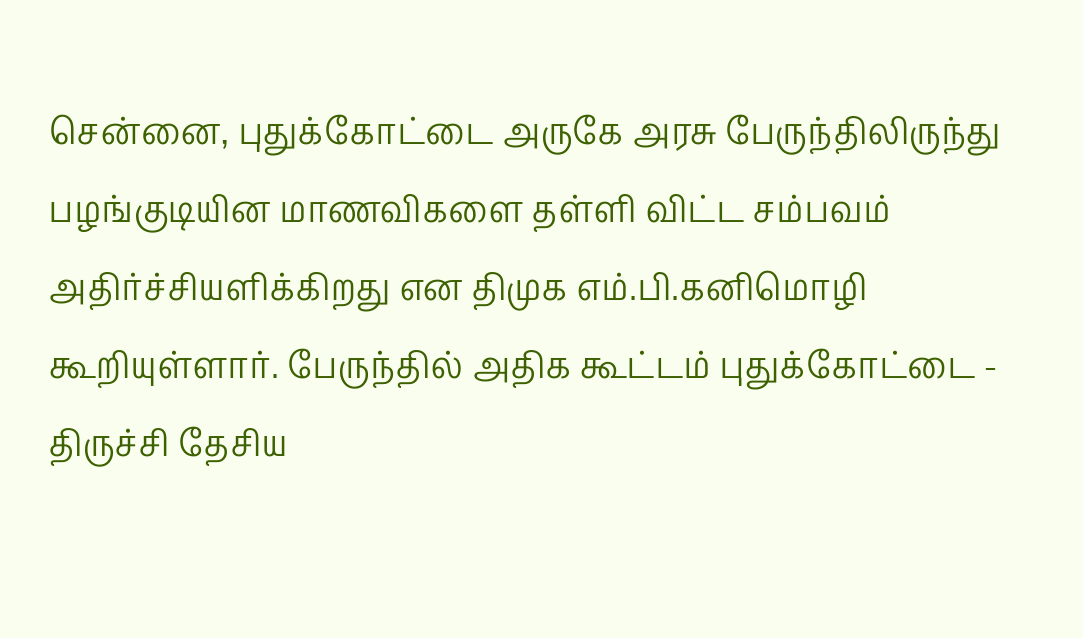சென்னை, புதுக்கோட்டை அருகே அரசு பேருந்திலிருந்து பழங்குடியின மாணவிகளை தள்ளி விட்ட சம்பவம் அதிர்ச்சியளிக்கிறது என திமுக எம்.பி.கனிமொழி கூறியுள்ளார். பேருந்தில் அதிக கூட்டம் புதுக்கோட்டை - திருச்சி தேசிய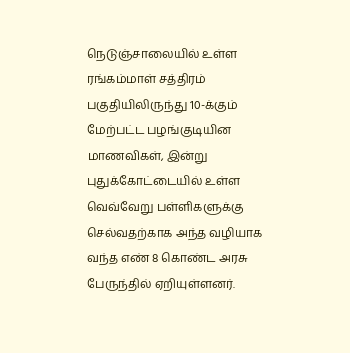நெடுஞ்சாலையில் உள்ள ரங்கம்மாள் சத்திரம் பகுதியிலிருந்து 10-க்கும் மேற்பட்ட பழங்குடியின மாணவிகள், இன்று புதுக்கோட்டையில் உள்ள வெவ்வேறு பள்ளிகளுக்கு செல்வதற்காக அந்த வழியாக வந்த எண் 8 கொண்ட அரசு பேருந்தில் ஏறியுள்ளனர்.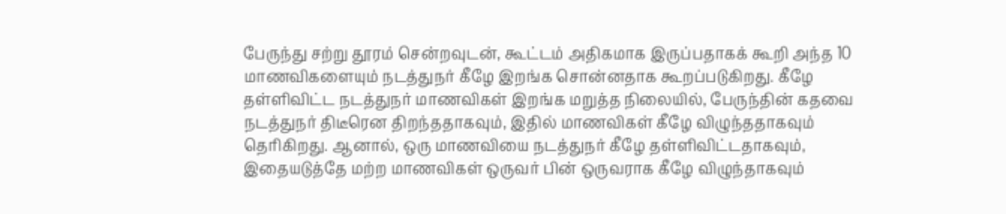பேருந்து சற்று தூரம் சென்றவுடன், கூட்டம் அதிகமாக இருப்பதாகக் கூறி அந்த 10 மாணவிகளையும் நடத்துநர் கீழே இறங்க சொன்னதாக கூறப்படுகிறது. கீழே தள்ளிவிட்ட நடத்துநர் மாணவிகள் இறங்க மறுத்த நிலையில், பேருந்தின் கதவை நடத்துநர் திடீரென திறந்ததாகவும், இதில் மாணவிகள் கீழே விழுந்ததாகவும் தெரிகிறது. ஆனால், ஒரு மாணவியை நடத்துநர் கீழே தள்ளிவிட்டதாகவும், இதையடுத்தே மற்ற மாணவிகள் ஒருவர் பின் ஒருவராக கீழே விழுந்தாகவும்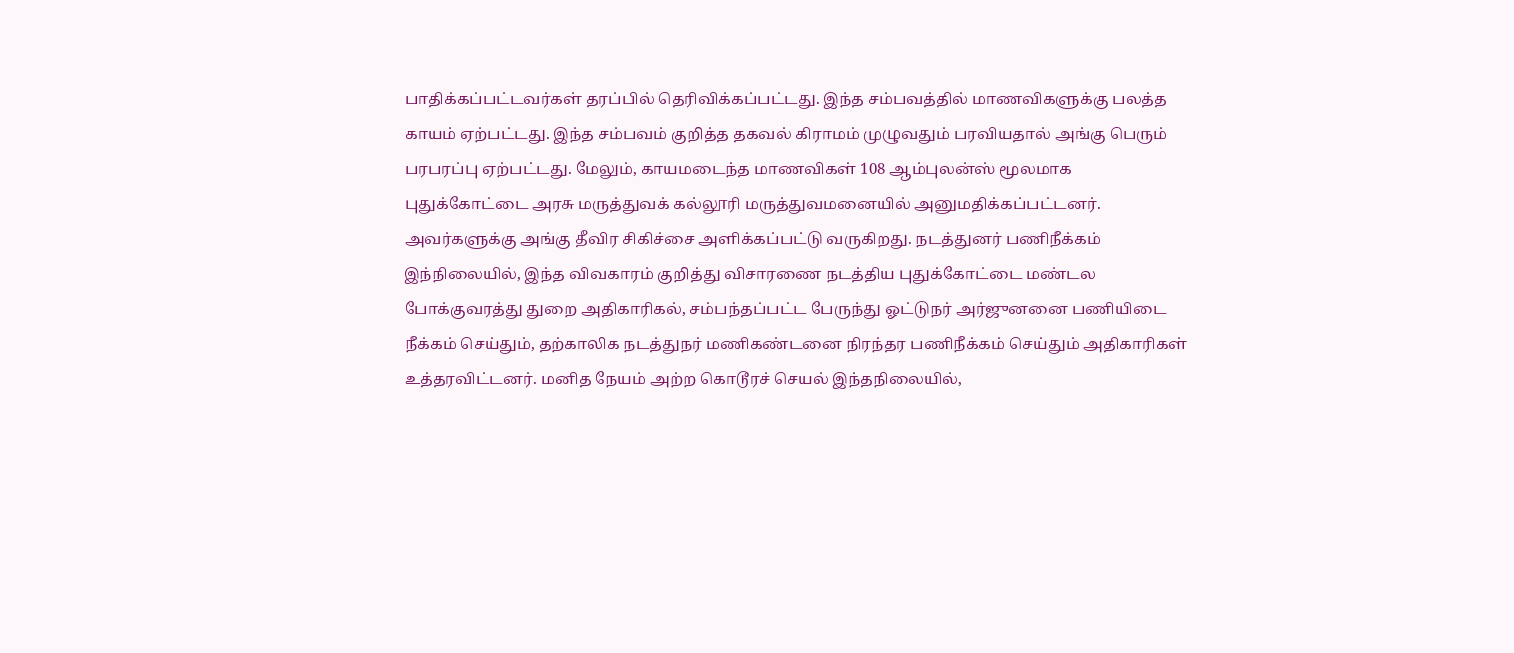பாதிக்கப்பட்டவர்கள் தரப்பில் தெரிவிக்கப்பட்டது. இந்த சம்பவத்தில் மாணவிகளுக்கு பலத்த காயம் ஏற்பட்டது. இந்த சம்பவம் குறித்த தகவல் கிராமம் முழுவதும் பரவியதால் அங்கு பெரும் பரபரப்பு ஏற்பட்டது. மேலும், காயமடைந்த மாணவிகள் 108 ஆம்புலன்ஸ் மூலமாக புதுக்கோட்டை அரசு மருத்துவக் கல்லூரி மருத்துவமனையில் அனுமதிக்கப்பட்டனர். அவர்களுக்கு அங்கு தீவிர சிகிச்சை அளிக்கப்பட்டு வருகிறது. நடத்துனர் பணிநீக்கம் இந்நிலையில், இந்த விவகாரம் குறித்து விசாரணை நடத்திய புதுக்கோட்டை மண்டல போக்குவரத்து துறை அதிகாரிகல், சம்பந்தப்பட்ட பேருந்து ஓட்டுநர் அர்ஜுனனை பணியிடை நீக்கம் செய்தும், தற்காலிக நடத்துநர் மணிகண்டனை நிரந்தர பணிநீக்கம் செய்தும் அதிகாரிகள் உத்தரவிட்டனர். மனித நேயம் அற்ற கொடூரச் செயல் இந்தநிலையில்,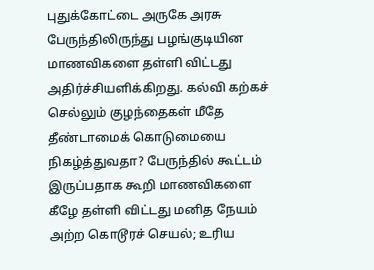புதுக்கோட்டை அருகே அரசு பேருந்திலிருந்து பழங்குடியின மாணவிகளை தள்ளி விட்டது அதிர்ச்சியளிக்கிறது. கல்வி கற்கச் செல்லும் குழந்தைகள் மீதே தீண்டாமைக் கொடுமையை நிகழ்த்துவதா? பேருந்தில் கூட்டம் இருப்பதாக கூறி மாணவிகளை கீழே தள்ளி விட்டது மனித நேயம் அற்ற கொடூரச் செயல்; உரிய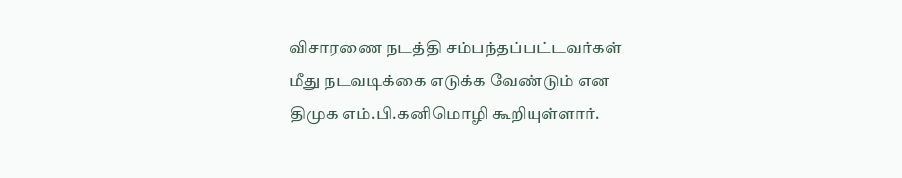விசாரணை நடத்தி சம்பந்தப்பட்டவர்கள் மீது நடவடிக்கை எடுக்க வேண்டும் என திமுக எம்.பி.கனிமொழி கூறியுள்ளார்.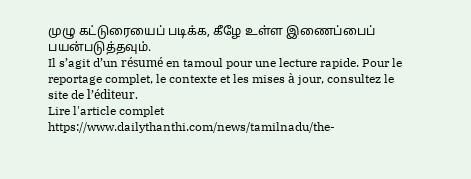முழு கட்டுரையைப் படிக்க, கீழே உள்ள இணைப்பைப் பயன்படுத்தவும்.
Il s’agit d’un résumé en tamoul pour une lecture rapide. Pour le reportage complet, le contexte et les mises à jour, consultez le site de l’éditeur.
Lire l'article complet
https://www.dailythanthi.com/news/tamilnadu/the-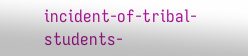incident-of-tribal-students-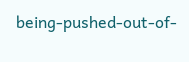being-pushed-out-of-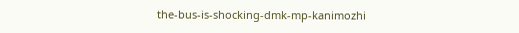the-bus-is-shocking-dmk-mp-kanimozhi